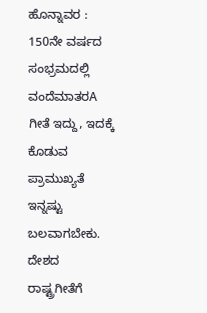ಹೊನ್ನಾವರ : 150ನೇ ವರ್ಷದ ಸಂಭ್ರಮದಲ್ಲಿ ವಂದೆಮಾತರA ಗೀತೆ ಇದ್ದು, ಇದಕ್ಕೆ ಕೊಡುವ ಪ್ರಾಮುಖ್ಯತೆ ಇನ್ನಷ್ಟು ಬಲವಾಗಬೇಕು. ದೇಶದ ರಾಷ್ಟ್ರಗೀತೆಗೆ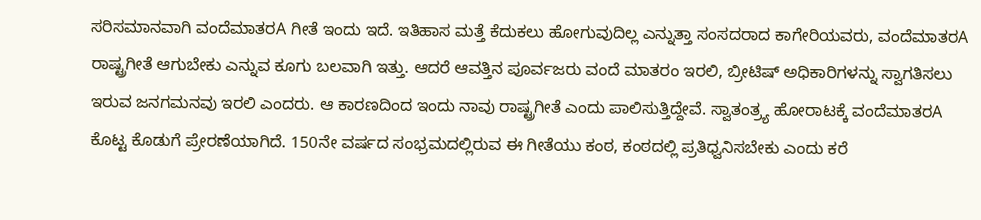ಸರಿಸಮಾನವಾಗಿ ವಂದೆಮಾತರA ಗೀತೆ ಇಂದು ಇದೆ. ಇತಿಹಾಸ ಮತ್ತೆ ಕೆದುಕಲು ಹೋಗುವುದಿಲ್ಲ ಎನ್ನುತ್ತಾ ಸಂಸದರಾದ ಕಾಗೇರಿಯವರು, ವಂದೆಮಾತರA ರಾಷ್ಟ್ರಗೀತೆ ಆಗುಬೇಕು ಎನ್ನುವ ಕೂಗು ಬಲವಾಗಿ ಇತ್ತು. ಆದರೆ ಆವತ್ತಿನ ಪೂರ್ವಜರು ವಂದೆ ಮಾತರಂ ಇರಲಿ, ಬ್ರೀಟಿಷ್ ಅಧಿಕಾರಿಗಳನ್ನು ಸ್ವಾಗತಿಸಲು ಇರುವ ಜನಗಮನವು ಇರಲಿ ಎಂದರು. ಆ ಕಾರಣದಿಂದ ಇಂದು ನಾವು ರಾಷ್ಟ್ರಗೀತೆ ಎಂದು ಪಾಲಿಸುತ್ತಿದ್ದೇವೆ. ಸ್ವಾತಂತ್ರ್ಯ ಹೋರಾಟಕ್ಕೆ ವಂದೆಮಾತರA ಕೊಟ್ಟ ಕೊಡುಗೆ ಪ್ರೇರಣೆಯಾಗಿದೆ. 150ನೇ ವರ್ಷದ ಸಂಭ್ರಮದಲ್ಲಿರುವ ಈ ಗೀತೆಯು ಕಂಠ, ಕಂಠದಲ್ಲಿ ಪ್ರತಿಧ್ವನಿಸಬೇಕು ಎಂದು ಕರೆ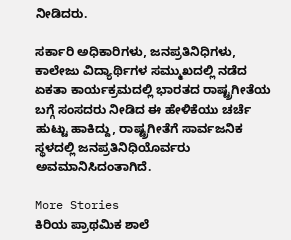ನೀಡಿದರು.

ಸರ್ಕಾರಿ ಅಧಿಕಾರಿಗಳು, ಜನಪ್ರತಿನಿಧಿಗಳು, ಕಾಲೇಜು ವಿದ್ಯಾರ್ಥಿಗಳ ಸಮ್ಮುಖದಲ್ಲಿ ನಡೆದ ಏಕತಾ ಕಾರ್ಯಕ್ರಮದಲ್ಲಿ ಭಾರತದ ರಾಷ್ಟ್ರಗೀತೆಯ ಬಗ್ಗೆ ಸಂಸದರು ನೀಡಿದ ಈ ಹೇಳಿಕೆಯು ಚರ್ಚೆ ಹುಟ್ಟು ಹಾಕಿದ್ದು, ರಾಷ್ಟ್ರಗೀತೆಗೆ ಸಾರ್ವಜನಿಕ ಸ್ಥಳದಲ್ಲಿ ಜನಪ್ರತಿನಿಧಿಯೊರ್ವರು ಅವಮಾನಿಸಿದಂತಾಗಿದೆ.

More Stories
ಕಿರಿಯ ಪ್ರಾಥಮಿಕ ಶಾಲೆ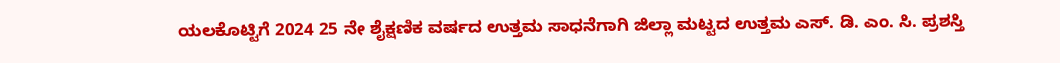ಯಲಕೊಟ್ಟಿಗೆ 2024 25 ನೇ ಶೈಕ್ಷಣಿಕ ವರ್ಷದ ಉತ್ತಮ ಸಾಧನೆಗಾಗಿ ಜಿಲ್ಲಾ ಮಟ್ಟದ ಉತ್ತಮ ಎಸ್. ಡಿ. ಎಂ. ಸಿ. ಪ್ರಶಸ್ತಿ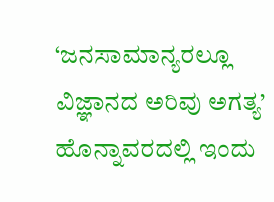‘ಜನಸಾಮಾನ್ಯರಲ್ಲೂ ವಿಜ್ಞಾನದ ಅರಿವು ಅಗತ್ಯ’
ಹೊನ್ನಾವರದಲ್ಲಿ ಇಂದು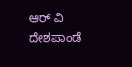ಆರ್ ವಿ ದೇಶಪಾಂಡೆ